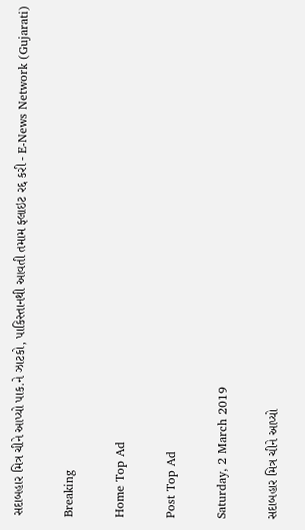સદાબહાર મિત્ર ચીને આપ્યો પાક.ને ઝાટકો, પાકિસ્તાનથી આવતી તમામ ફ્લાઇટ રદ્દ કરી - E-News Network (Gujarati)

Breaking

Home Top Ad

Post Top Ad

Saturday, 2 March 2019

સદાબહાર મિત્ર ચીને આપ્યો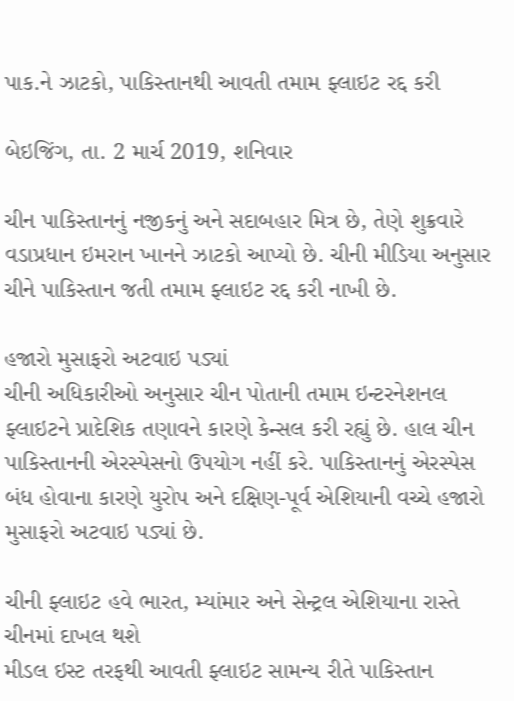પાક.ને ઝાટકો, પાકિસ્તાનથી આવતી તમામ ફ્લાઇટ રદ્દ કરી

બેઇજિંગ, તા. 2 માર્ચ 2019, શનિવાર

ચીન પાકિસ્તાનનું નજીકનું અને સદાબહાર મિત્ર છે, તેણે શુક્રવારે વડાપ્રધાન ઇમરાન ખાનને ઝાટકો આપ્યો છે. ચીની મીડિયા અનુસાર ચીને પાકિસ્તાન જતી તમામ ફ્લાઇટ રદ્દ કરી નાખી છે.

હજારો મુસાફરો અટવાઇ પડ્યાં
ચીની અધિકારીઓ અનુસાર ચીન પોતાની તમામ ઇન્ટરનેશનલ ફ્લાઇટને પ્રાદેશિક તણાવને કારણે કેન્સલ કરી રહ્યું છે. હાલ ચીન પાકિસ્તાનની એરસ્પેસનો ઉપયોગ નહીં કરે. પાકિસ્તાનનું એરસ્પેસ બંધ હોવાના કારણે યુરોપ અને દક્ષિણ-પૂર્વ એશિયાની વચ્ચે હજારો મુસાફરો અટવાઇ પડ્યાં છે.

ચીની ફ્લાઇટ હવે ભારત, મ્યાંમાર અને સેન્ટ્રલ એશિયાના રાસ્તે ચીનમાં દાખલ થશે
મીડલ ઇસ્ટ તરફથી આવતી ફ્લાઇટ સામન્ય રીતે પાકિસ્તાન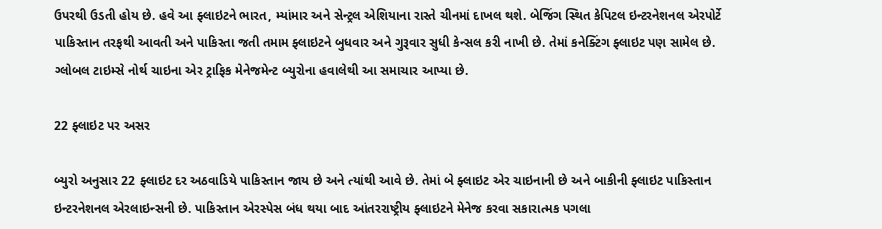ઉપરથી ઉડતી હોય છે. હવે આ ફ્લાઇટને ભારત, મ્યાંમાર અને સેન્ટ્રલ એશિયાના રાસ્તે ચીનમાં દાખલ થશે. બેજિંગ સ્થિત કેપિટલ ઇન્ટરનેશનલ એરપોર્ટે પાકિસ્તાન તરફથી આવતી અને પાકિસ્તા જતી તમામ ફ્લાઇટને બુધવાર અને ગુરૂવાર સુધી કેન્સલ કરી નાખી છે. તેમાં કનેક્ટિંગ ફ્લાઇટ પણ સામેલ છે. ગ્લોબલ ટાઇમ્સે નોર્થ ચાઇના એર ટ્રાફિક મેનેજમેન્ટ બ્યુરોના હવાલેથી આ સમાચાર આપ્યા છે.

22 ફ્લાઇટ પર અસર

બ્યુરો અનુસાર 22 ફ્લાઇટ દર અઠવાડિયે પાકિસ્તાન જાય છે અને ત્યાંથી આવે છે. તેમાં બે ફ્લાઇટ એર ચાઇનાની છે અને બાકીની ફ્લાઇટ પાકિસ્તાન ઇન્ટરનેશનલ એરલાઇન્સની છે. પાકિસ્તાન એરસ્પેસ બંધ થયા બાદ આંતરરાષ્ટ્રીય ફ્લાઇટને મેનેજ કરવા સકારાત્મક પગલા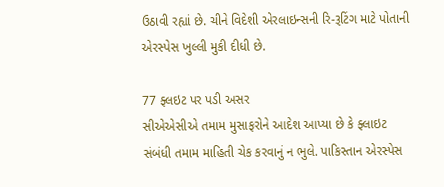ઉઠાવી રહ્યાં છે. ચીને વિદેશી એરલાઇન્સની રિ-રૂટિંગ માટે પોતાની એરસ્પેસ ખુલ્લી મુકી દીધી છે.

77 ફ્લઇટ પર પડી અસર
સીએએસીએ તમામ મુસાફરોને આદેશ આપ્યા છે કે ફ્લાઇટ સંબંધી તમામ માહિતી ચેક કરવાનું ન ભુલે. પાકિસ્તાન એરસ્પેસ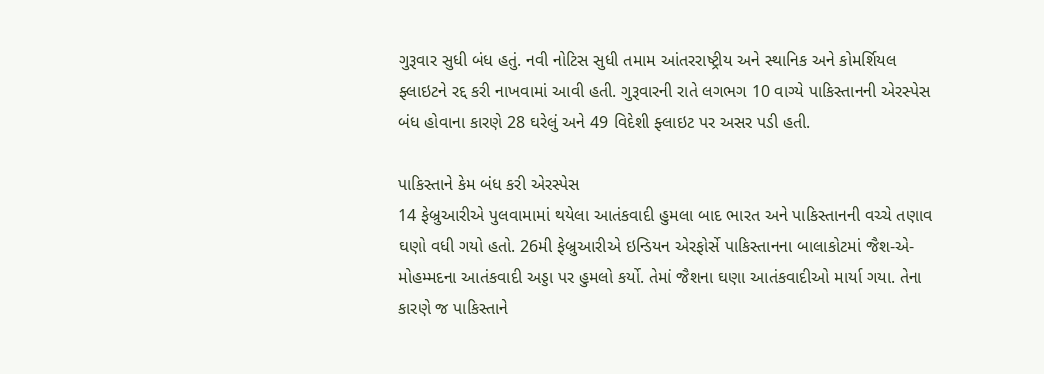ગુરૂવાર સુધી બંધ હતું. નવી નોટિસ સુધી તમામ આંતરરાષ્ટ્રીય અને સ્થાનિક અને કોમર્શિયલ ફ્લાઇટને રદ્દ કરી નાખવામાં આવી હતી. ગુરૂવારની રાતે લગભગ 10 વાગ્યે પાકિસ્તાનની એરસ્પેસ બંધ હોવાના કારણે 28 ઘરેલું અને 49 વિદેશી ફ્લાઇટ પર અસર પડી હતી.

પાકિસ્તાને કેમ બંધ કરી એરસ્પેસ
14 ફેબ્રુઆરીએ પુલવામામાં થયેલા આતંકવાદી હુમલા બાદ ભારત અને પાકિસ્તાનની વચ્ચે તણાવ ઘણો વધી ગયો હતો. 26મી ફેબ્રુઆરીએ ઇન્ડિયન એરફોર્સે પાકિસ્તાનના બાલાકોટમાં જૈશ-એ-મોહમ્મદના આતંકવાદી અડ્ડા પર હુમલો કર્યો. તેમાં જૈશના ઘણા આતંકવાદીઓ માર્યા ગયા. તેના કારણે જ પાકિસ્તાને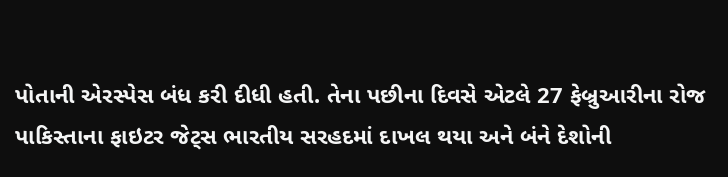પોતાની એરસ્પેસ બંધ કરી દીધી હતી. તેના પછીના દિવસે એટલે 27 ફેબ્રુઆરીના રોજ પાકિસ્તાના ફાઇટર જેટ્સ ભારતીય સરહદમાં દાખલ થયા અને બંને દેશોની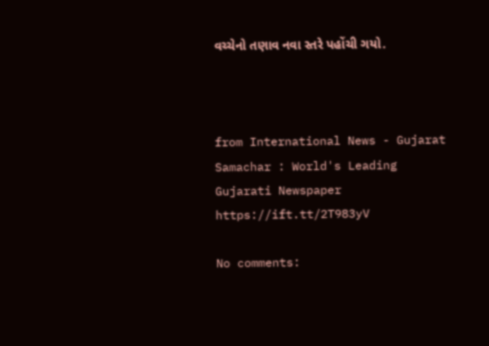વચ્ચેનો તણાવ નવા સ્તરે પહોંચી ગયો.



from International News - Gujarat Samachar : World's Leading Gujarati Newspaper https://ift.tt/2T983yV

No comments: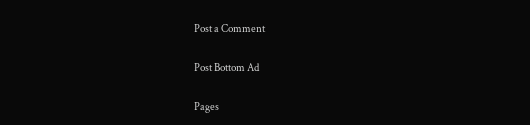Post a Comment

Post Bottom Ad

Pages